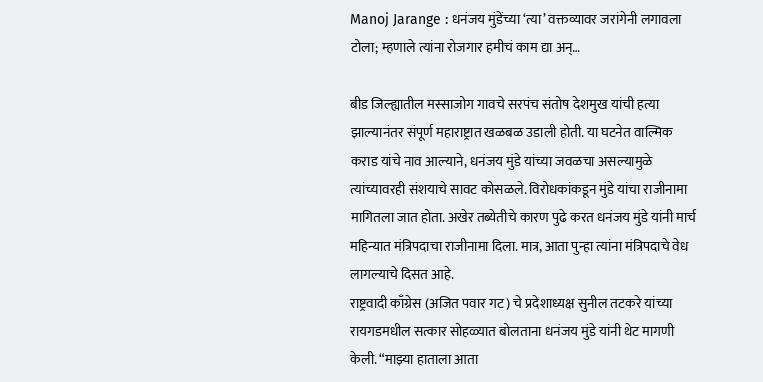Manoj Jarange : धनंजय मुंडेंच्या ‘त्या’ वक्तव्यावर जरांगेनी लगावला टोला; म्हणाले त्यांना रोजगार हमीचं काम द्या अन्…

बीड जिल्ह्यातील मस्साजोग गावचे सरपंच संतोष देशमुख यांची हत्या झाल्यानंतर संपूर्ण महाराष्ट्रात खळबळ उडाली होती. या घटनेत वाल्मिक कराड यांचे नाव आल्याने, धनंजय मुंडे यांच्या जवळचा असल्यामुळे त्यांच्यावरही संशयाचे सावट कोसळले. विरोधकांकडून मुंडे यांचा राजीनामा मागितला जात होता. अखेर तब्येतीचे कारण पुढे करत धनंजय मुंडे यांनी मार्च महिन्यात मंत्रिपदाचा राजीनामा दिला. मात्र, आता पुन्हा त्यांना मंत्रिपदाचे वेध लागल्याचे दिसत आहे.
राष्ट्रवादी काँग्रेस (अजित पवार गट) चे प्रदेशाध्यक्ष सुनील तटकरे यांच्या रायगडमधील सत्कार सोहळ्यात बोलताना धनंजय मुंडे यांनी थेट मागणी केली. “माझ्या हाताला आता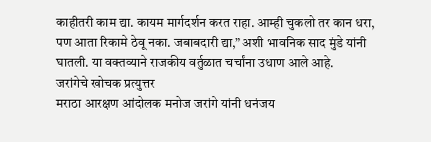काहीतरी काम द्या. कायम मार्गदर्शन करत राहा. आम्ही चुकलो तर कान धरा, पण आता रिकामे ठेवू नका. जबाबदारी द्या,” अशी भावनिक साद मुंडे यांनी घातली. या वक्तव्याने राजकीय वर्तुळात चर्चांना उधाण आले आहे.
जरांगेचे खोचक प्रत्युत्तर
मराठा आरक्षण आंदोलक मनोज जरांगे यांनी धनंजय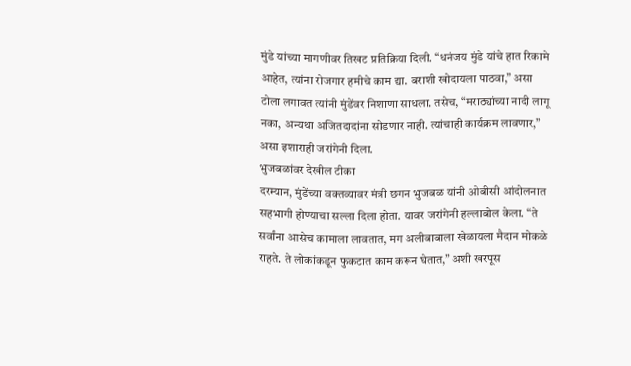मुंडे यांच्या मागणीवर तिखट प्रतिक्रिया दिली. “धनंजय मुंडे यांचे हात रिकामे आहेत, त्यांना रोजगार हमीचे काम द्या. बराशी खोदायला पाठवा,” असा टोला लगावत त्यांनी मुंडेंवर निशाणा साधला. तसेच, “मराठ्यांच्या नादी लागू नका, अन्यथा अजितदादांना सोडणार नाही. त्यांचाही कार्यक्रम लावणार,” असा इशाराही जरांगेनी दिला.
भुजबळांवर देखील टीका
दरम्यान, मुंडेंच्या वक्तव्यावर मंत्री छगन भुजबळ यांनी ओबीसी आंदोलनात सहभागी होण्याचा सल्ला दिला होता. यावर जरांगेनी हल्लाबोल केला. “ते सर्वांना आसेच कामाला लावतात, मग अलीबाबाला खेळायला मैदान मोकळे राहते. ते लोकांकडून फुकटात काम करून घेतात,” अशी खरपूस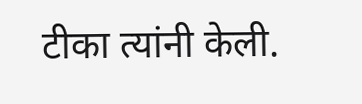टीका त्यांनी केली.